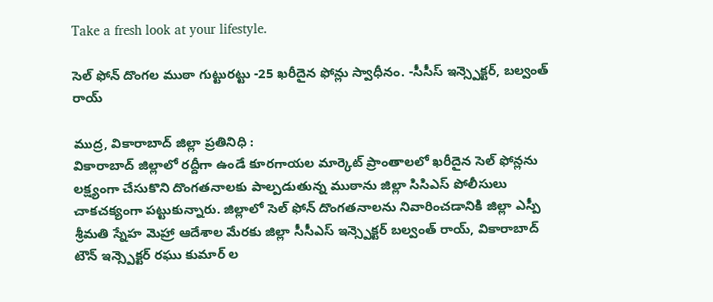Take a fresh look at your lifestyle.

సెల్ ఫోన్ దొంగల ముఠా గుట్టురట్టు -25 ఖరీదైన ఫోన్లు స్వాధీనం. -సీసీస్ ఇన్స్పెక్టర్, బల్వంత్ రాయ్

ముద్ర, వికారాబాద్ జిల్లా ప్రతినిధి :
వికారాబాద్ జిల్లాలో రద్దీగా ఉండే కూరగాయల మార్కెట్ ప్రాంతాలలో ఖరీదైన సెల్ ఫోన్లను లక్ష్యంగా చేసుకొని దొంగతనాలకు పాల్పడుతున్న ముఠాను జిల్లా సి‌సి‌ఎస్ పోలీసులు చాకచక్యంగా పట్టుకున్నారు. జిల్లాలో సెల్ ఫోన్ దొంగతనాలను నివారించడానికి జిల్లా ఎస్పీ శ్రీమతి స్నేహ మెహ్రా ఆదేశాల మేరకు జిల్లా సీసీఎస్ ఇన్స్పెక్టర్ బల్వంత్ రాయ్, వికారాబాద్ టౌన్ ఇన్స్పెక్టర్ రఘు కుమార్ ల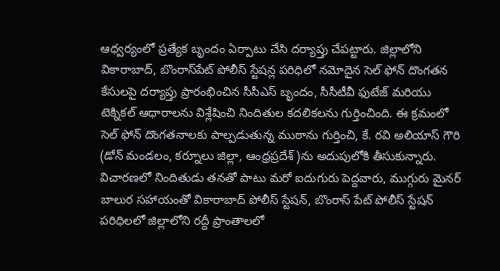ఆధ్వర్యంలో ప్రత్యేక బృందం ఏర్పాటు చేసి దర్యాప్తు చేపట్టారు. జిల్లాలోని వికారాబాద్, బొంరాస్‌పేట్ పోలీస్ స్టేషన్ల పరిధిలో నమోదైన సెల్ ఫోన్ దొంగతన కేసులపై దర్యాప్తు ప్రారంభించిన సీసీఎస్ బృందం, సీసీటీవీ ఫుటేజ్ మరియు టెక్నికల్ ఆధారాలను విశ్లేషించి నిందితుల కదలికలను గుర్తించింది. ఈ క్రమంలో సెల్ ఫోన్ దొంగతనాలకు పాల్పడుతున్న ముఠాను గుర్తించి, కే. రవి అలియాస్ గౌరి (డోన్ మండలం, కర్నూలు జిల్లా, ఆంధ్రప్రదేశ్)ను అదుపులోకి తీసుకున్నారు.
విచారణలో నిందితుడు తనతో పాటు మరో ఐదుగురు పెద్దవారు, ముగ్గురు మైనర్ బాలుర సహాయంతో వికారాబాద్ పోలీస్ స్టేషన్, బొంరాస్ పేట్ పోలీస్ స్టేషన్ పరిధిలలో జిల్లాలోని రద్దీ ప్రాంతాలలో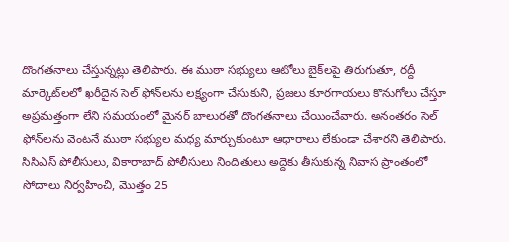దొంగతనాలు చేస్తున్నట్లు తెలిపారు. ఈ ముఠా సభ్యులు ఆటోలు బైక్‌లపై తిరుగుతూ, రద్దీ మార్కెట్‌లలో ఖరీదైన సెల్ ఫోన్‌లను లక్ష్యంగా చేసుకుని, ప్రజలు కూరగాయలు కొనుగోలు చేస్తూ అప్రమత్తంగా లేని సమయంలో మైనర్ బాలురతో దొంగతనాలు చేయించేవారు. అనంతరం సెల్ ఫోన్‌లను వెంటనే ముఠా సభ్యుల మధ్య మార్చుకుంటూ ఆధారాలు లేకుండా చేశారని తెలిపారు.
సి‌సి‌ఎస్ పోలీసులు, వికారాబాద్ పోలీసులు నిందితులు అద్దెకు తీసుకున్న నివాస ప్రాంతంలో సోదాలు నిర్వహించి, మొత్తం 25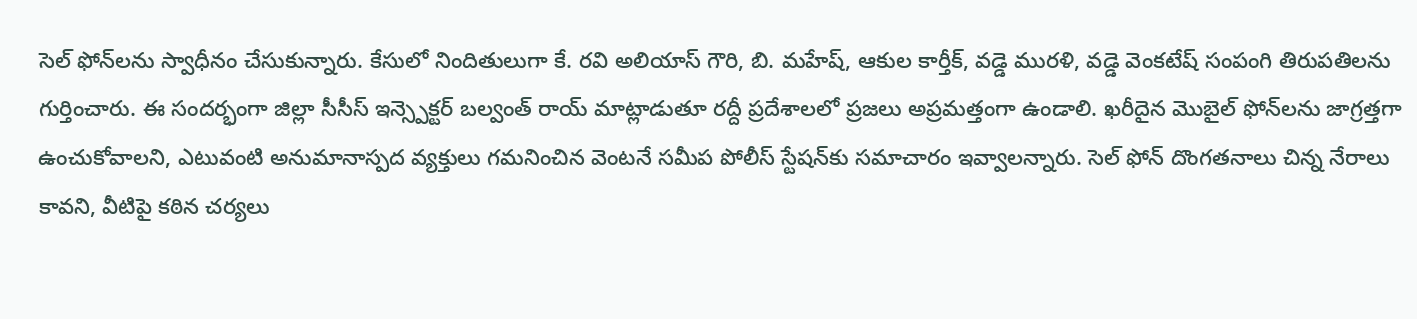సెల్ ఫోన్‌లను స్వాధీనం చేసుకున్నారు. కేసులో నిందితులుగా కే. రవి అలియాస్ గౌరి, బి. మహేష్, ఆకుల కార్తీక్, వడ్డె మురళి, వడ్డె వెంకటేష్ సంపంగి తిరుపతిలను గుర్తించారు. ఈ సందర్భంగా జిల్లా సీసీస్ ఇన్స్పెక్టర్ బల్వంత్ రాయ్ మాట్లాడుతూ రద్దీ ప్రదేశాలలో ప్రజలు అప్రమత్తంగా ఉండాలి. ఖరీదైన మొబైల్ ఫోన్‌లను జాగ్రత్తగా ఉంచుకోవాలని, ఎటువంటి అనుమానాస్పద వ్యక్తులు గమనించిన వెంటనే సమీప పోలీస్ స్టేషన్‌కు సమాచారం ఇవ్వాలన్నారు. సెల్ ఫోన్ దొంగతనాలు చిన్న నేరాలు కావని, వీటిపై కఠిన చర్యలు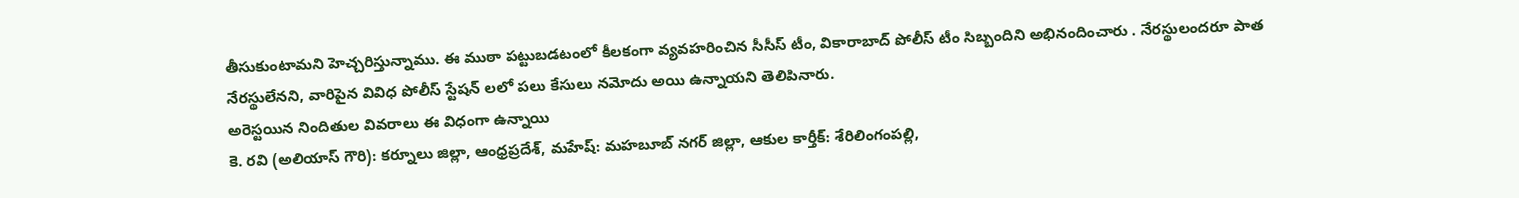తీసుకుంటామని హెచ్చరిస్తున్నాము. ఈ ముఠా పట్టుబడటంలో కీలకంగా వ్యవహరించిన సీసీస్ టీం, వికారాబాద్ పోలీస్ టీం సిబ్బందిని అభినందించారు . నేరస్థులందరూ పాత నేరస్థులేనని, వారిపైన వివిధ పోలీస్ స్టేషన్ లలో పలు కేసులు నమోదు అయి ఉన్నాయని తెలిపినారు.
అరెస్టయిన నిందితుల వివరాలు ఈ విధంగా ఉన్నాయి
కె. రవి (అలియాస్ గౌరి): కర్నూలు జిల్లా, ఆంధ్రప్రదేశ్, మహేష్: మహబూబ్ నగర్ జిల్లా, ఆకుల కార్తీక్: శేరిలింగంపల్లి,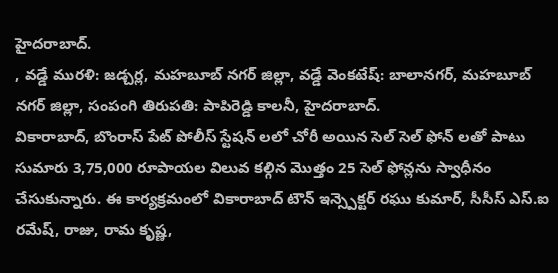హైదరాబాద్.
, వడ్డే మురళి: జడ్చర్ల, మహబూబ్ నగర్ జిల్లా, వడ్డే వెంకటేష్: బాలానగర్, మహబూబ్ నగర్ జిల్లా, సంపంగి తిరుపతి: పాపిరెడ్డి కాలనీ, హైదరాబాద్.
వికారాబాద్, బొంరాస్ పేట్ పోలీస్ స్టేషన్ లలో చోరీ అయిన సెల్ సెల్ ఫోన్ లతో పాటు
సుమారు 3,75,000 రూపాయల విలువ కల్గిన మొత్తం 25 సెల్ ఫోన్లను స్వాధీనం చేసుకున్నారు. ఈ కార్యక్రమంలో వికారాబాద్ టౌన్ ఇన్స్పెక్టర్ రఘు కుమార్, సీసీస్ ఎస్.ఐ రమేష్, రాజు, రామ కృష్ణ,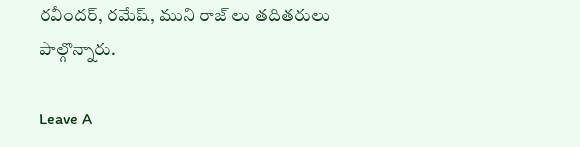రవీందర్, రమేష్, ముని రాజ్ లు తదితరులు పాల్గొన్నారు.

Leave A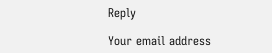Reply

Your email address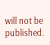will not be published.